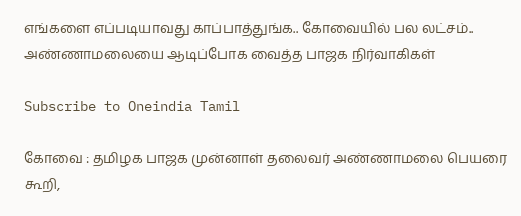எங்களை எப்படியாவது காப்பாத்துங்க.. கோவையில் பல லட்சம்.. அண்ணாமலையை ஆடிப்போக வைத்த பாஜக நிர்வாகிகள்

Subscribe to Oneindia Tamil

கோவை : தமிழக பாஜக முன்னாள் தலைவர் அண்ணாமலை பெயரை கூறி,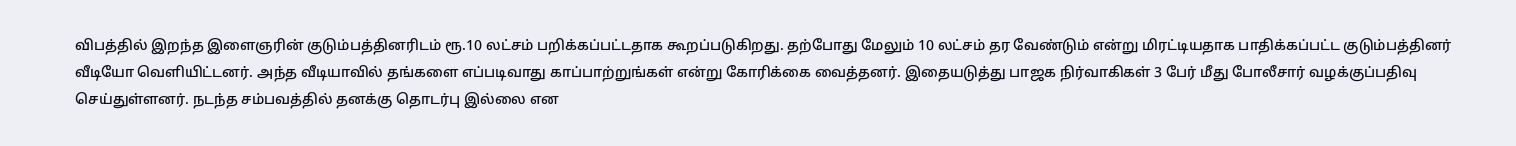விபத்தில் இறந்த இளைஞரின் குடும்பத்தினரிடம் ரூ.10 லட்சம் பறிக்கப்பட்டதாக கூறப்படுகிறது. தற்போது மேலும் 10 லட்சம் தர வேண்டும் என்று மிரட்டியதாக பாதிக்கப்பட்ட குடும்பத்தினர் வீடியோ வெளியிட்டனர். அந்த வீடியாவில் தங்களை எப்படிவாது காப்பாற்றுங்கள் என்று கோரிக்கை வைத்தனர். இதையடுத்து பாஜக நிர்வாகிகள் 3 பேர் மீது போலீசார் வழக்குப்பதிவு செய்துள்ளனர். நடந்த சம்பவத்தில் தனக்கு தொடர்பு இல்லை என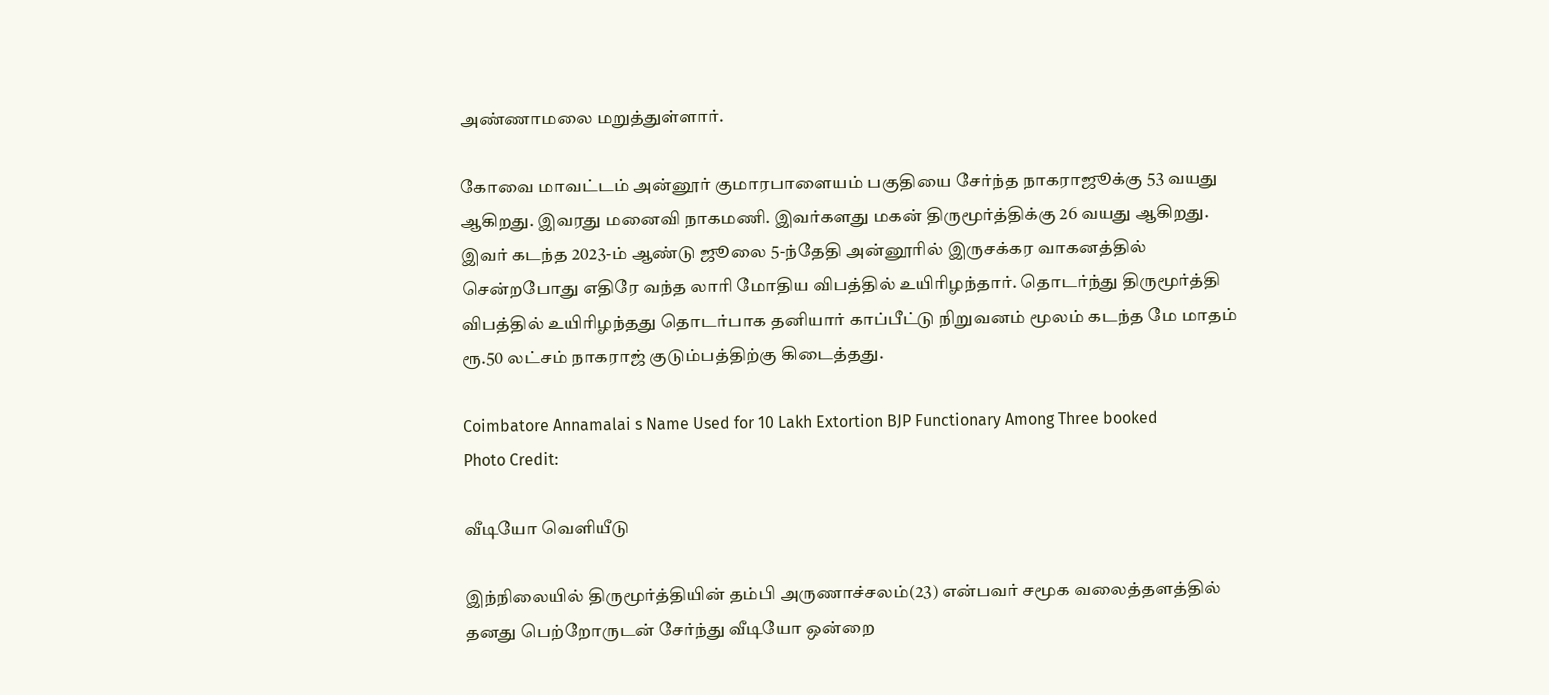அண்ணாமலை மறுத்துள்ளார்.

கோவை மாவட்டம் அன்னூர் குமாரபாளையம் பகுதியை சேர்ந்த நாகராஜூக்கு 53 வயது ஆகிறது. இவரது மனைவி நாகமணி. இவர்களது மகன் திருமூர்த்திக்கு 26 வயது ஆகிறது. இவர் கடந்த 2023-ம் ஆண்டு ஜூலை 5-ந்தேதி அன்னூரில் இருசக்கர வாகனத்தில் சென்றபோது எதிரே வந்த லாரி மோதிய விபத்தில் உயிரிழந்தார். தொடர்ந்து திருமூர்த்தி விபத்தில் உயிரிழந்தது தொடர்பாக தனியார் காப்பீட்டு நிறுவனம் மூலம் கடந்த மே மாதம் ரூ.50 லட்சம் நாகராஜ் குடும்பத்திற்கு கிடைத்தது.

Coimbatore Annamalai s Name Used for 10 Lakh Extortion BJP Functionary Among Three booked
Photo Credit:

வீடியோ வெளியீடு

இந்நிலையில் திருமூர்த்தியின் தம்பி அருணாச்சலம்(23) என்பவர் சமூக வலைத்தளத்தில் தனது பெற்றோருடன் சேர்ந்து வீடியோ ஒன்றை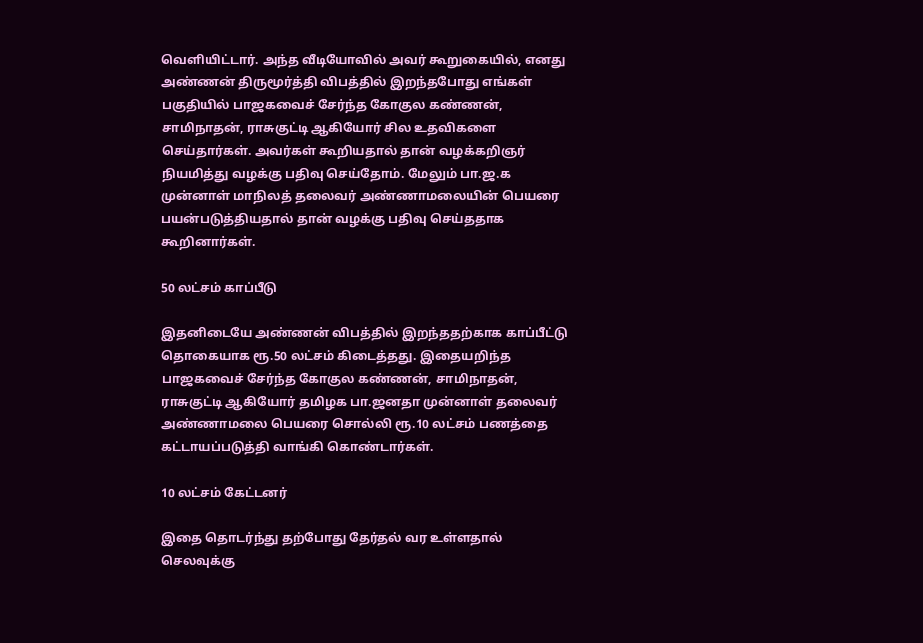வெளியிட்டார். அந்த வீடியோவில் அவர் கூறுகையில், எனது அண்ணன் திருமூர்த்தி விபத்தில் இறந்தபோது எங்கள் பகுதியில் பாஜகவைச் சேர்ந்த கோகுல கண்ணன், சாமிநாதன், ராசுகுட்டி ஆகியோர் சில உதவிகளை செய்தார்கள். அவர்கள் கூறியதால் தான் வழக்கறிஞர் நியமித்து வழக்கு பதிவு செய்தோம். மேலும் பா.ஜ.க முன்னாள் மாநிலத் தலைவர் அண்ணாமலையின் பெயரை பயன்படுத்தியதால் தான் வழக்கு பதிவு செய்ததாக கூறினார்கள்.

50 லட்சம் காப்பீடு

இதனிடையே அண்ணன் விபத்தில் இறந்ததற்காக காப்பீட்டு தொகையாக ரூ.50 லட்சம் கிடைத்தது. இதையறிந்த பாஜகவைச் சேர்ந்த கோகுல கண்ணன், சாமிநாதன், ராசுகுட்டி ஆகியோர் தமிழக பா.ஜனதா முன்னாள் தலைவர் அண்ணாமலை பெயரை சொல்லி ரூ.10 லட்சம் பணத்தை கட்டாயப்படுத்தி வாங்கி கொண்டார்கள்.

10 லட்சம் கேட்டனர்

இதை தொடர்ந்து தற்போது தேர்தல் வர உள்ளதால் செலவுக்கு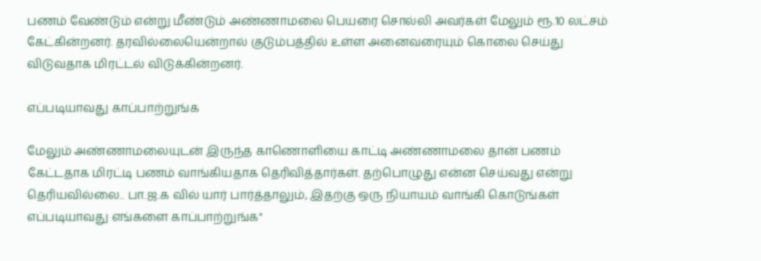பணம் வேண்டும் என்று மீண்டும் அண்ணாமலை பெயரை சொல்லி அவர்கள் மேலும் ரூ.10 லட்சம் கேட்கின்றனர். தரவில்லையென்றால் குடும்பத்தில் உள்ள அனைவரையும் கொலை செய்து விடுவதாக மிரட்டல் விடுக்கின்றனர்.

எப்படியாவது காப்பாற்றுங்க

மேலும் அண்ணாமலையுடன் இருந்த காணொளியை காட்டி அண்ணாமலை தான் பணம் கேட்டதாக மிரட்டி பணம் வாங்கியதாக தெரிவித்தார்கள். தற்பொழுது என்ன செய்வது என்று தெரியவில்லை.. பா.ஜ.க வில் யார் பார்த்தாலும், இதற்கு ஒரு நியாயம் வாங்கி கொடுங்கள் எப்படியாவது எங்களை காப்பாற்றுங்க"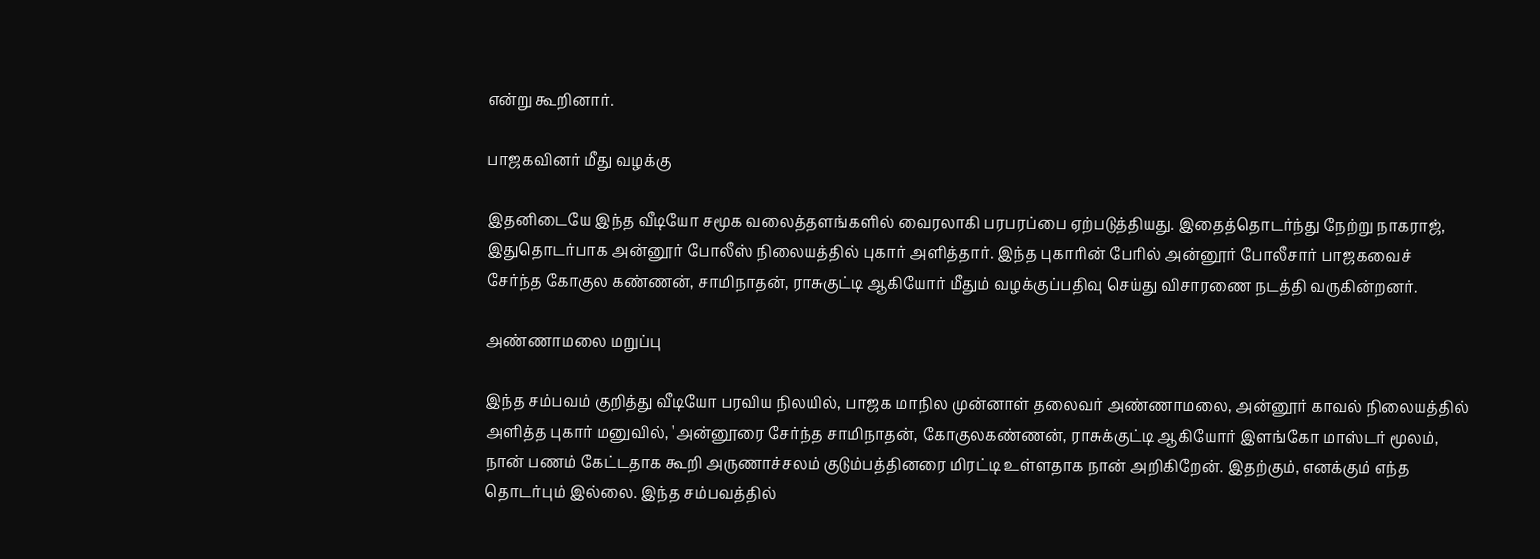என்று கூறினார்.

பாஜகவினர் மீது வழக்கு

இதனிடையே இந்த வீடியோ சமூக வலைத்தளங்களில் வைரலாகி பரபரப்பை ஏற்படுத்தியது. இதைத்தொடர்ந்து நேற்று நாகராஜ், இதுதொடர்பாக அன்னூர் போலீஸ் நிலையத்தில் புகார் அளித்தார். இந்த புகாரின் பேரில் அன்னூர் போலீசார் பாஜகவைச் சேர்ந்த கோகுல கண்ணன், சாமிநாதன், ராசுகுட்டி ஆகியோர் மீதும் வழக்குப்பதிவு செய்து விசாரணை நடத்தி வருகின்றனர்.

அண்ணாமலை மறுப்பு

இந்த சம்பவம் குறித்து வீடியோ பரவிய நிலயில், பாஜக மாநில முன்னாள் தலைவர் அண்ணாமலை, அன்னூர் காவல் நிலையத்தில் அளித்த புகார் மனுவில், 'அன்னூரை சேர்ந்த சாமிநாதன், கோகுலகண்ணன், ராசுக்குட்டி ஆகியோர் இளங்கோ மாஸ்டர் மூலம், நான் பணம் கேட்டதாக கூறி அருணாச்சலம் குடும்பத்தினரை மிரட்டி உள்ளதாக நான் அறிகிறேன். இதற்கும், எனக்கும் எந்த தொடர்பும் இல்லை. இந்த சம்பவத்தில்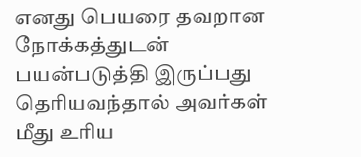எனது பெயரை தவறான நோக்கத்துடன் பயன்படுத்தி இருப்பது தெரியவந்தால் அவர்கள் மீது உரிய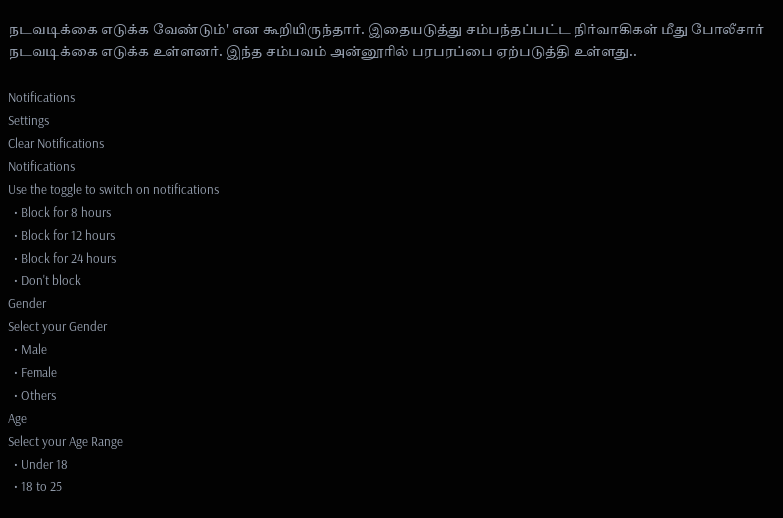நடவடிக்கை எடுக்க வேண்டும்' என கூறியிருந்தார். இதையடுத்து சம்பந்தப்பட்ட நிர்வாகிகள் மீது போலீசார் நடவடிக்கை எடுக்க உள்ளனர். இந்த சம்பவம் அன்னூரில் பரபரப்பை ஏற்படுத்தி உள்ளது..

Notifications
Settings
Clear Notifications
Notifications
Use the toggle to switch on notifications
  • Block for 8 hours
  • Block for 12 hours
  • Block for 24 hours
  • Don't block
Gender
Select your Gender
  • Male
  • Female
  • Others
Age
Select your Age Range
  • Under 18
  • 18 to 25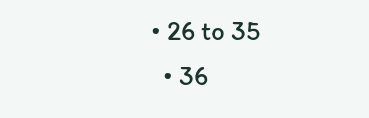• 26 to 35
  • 36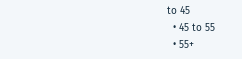to 45
  • 45 to 55
  • 55+